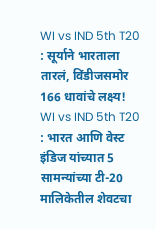WI vs IND 5th T20 : सूर्याने भारताला तारलं, विंडीजसमोर 166 धावांचे लक्ष्य!
WI vs IND 5th T20 : भारत आणि वेस्ट इंडिज यांच्यात 5 सामन्यांच्या टी-20 मालिकेतील शेवटचा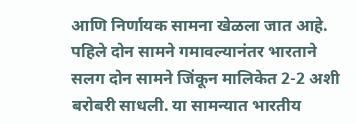आणि निर्णायक सामना खेळला जात आहे. पहिले दोन सामने गमावल्यानंतर भारताने सलग दोन सामने जिंकून मालिकेत 2-2 अशी बरोबरी साधली. या सामन्यात भारतीय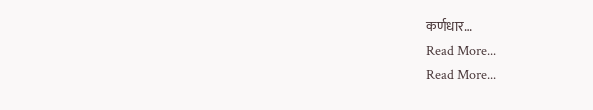कर्णधार…
Read More...
Read More...